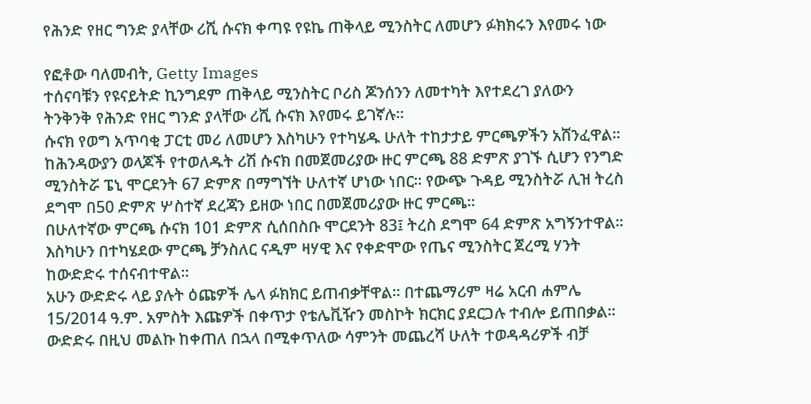የሕንድ የዘር ግንድ ያላቸው ሪሺ ሱናክ ቀጣዩ የዩኬ ጠቅላይ ሚንስትር ለመሆን ፉክክሩን እየመሩ ነው

የፎቶው ባለመብት, Getty Images
ተሰናባቹን የዩናይትድ ኪንግደም ጠቅላይ ሚንስትር ቦሪስ ጆንሰንን ለመተካት እየተደረገ ያለውን ትንቅንቅ የሕንድ የዘር ግንድ ያላቸው ሪሺ ሱናክ እየመሩ ይገኛሉ።
ሱናክ የወግ አጥባቂ ፓርቲ መሪ ለመሆን እስካሁን የተካሄዱ ሁለት ተከታታይ ምርጫዎችን አሸንፈዋል።
ከሕንዳውያን ወላጆች የተወለዱት ሪሽ ሱናክ በመጀመሪያው ዙር ምርጫ 88 ድምጽ ያገኙ ሲሆን የንግድ ሚንስትሯ ፔኒ ሞርደንት 67 ድምጽ በማግኘት ሁለተኛ ሆነው ነበር። የውጭ ጉዳይ ሚንስትሯ ሊዝ ትረስ ደግሞ በ50 ድምጽ ሦስተኛ ደረጃን ይዘው ነበር በመጀመሪያው ዙር ምርጫ።
በሁለተኛው ምርጫ ሱናክ 101 ድምጽ ሲሰበስቡ ሞርደንት 83፤ ትረስ ደግሞ 64 ድምጽ አግኝንተዋል።
እስካሁን በተካሄደው ምርጫ ቻንስለር ናዲም ዛሃዊ እና የቀድሞው የጤና ሚንስትር ጀረሚ ሃንት ከውድድሩ ተሰናብተዋል።
አሁን ውድድሩ ላይ ያሉት ዕጩዎች ሌላ ፉክክር ይጠብቃቸዋል። በተጨማሪም ዛሬ አርብ ሐምሌ 15/2014 ዓ.ም. አምስት እጩዎች በቀጥታ የቴሌቪዥን መስኮት ክርክር ያደርጋሉ ተብሎ ይጠበቃል።
ውድድሩ በዚህ መልኩ ከቀጠለ በኋላ በሚቀጥለው ሳምንት መጨረሻ ሁለት ተወዳዳሪዎች ብቻ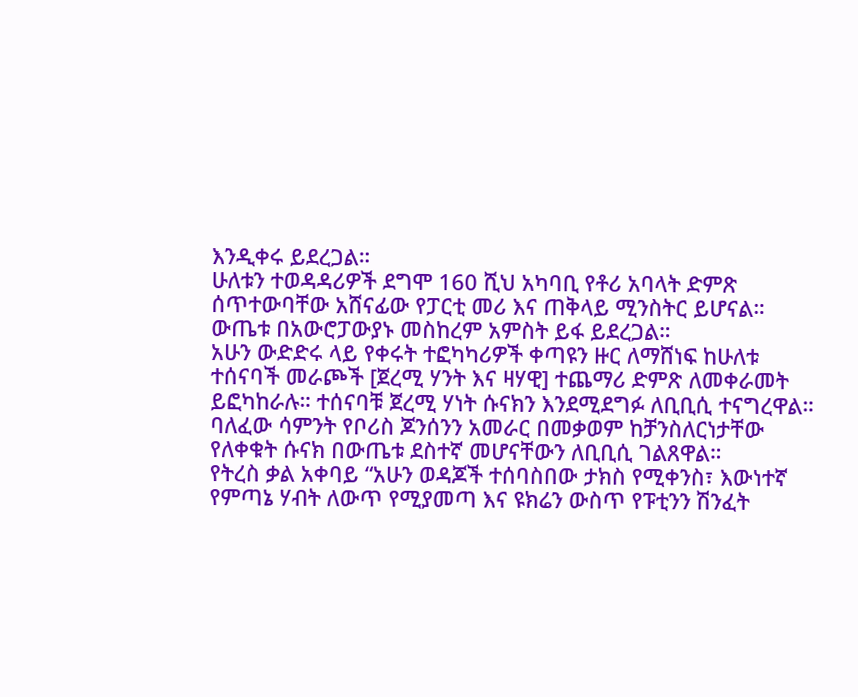እንዲቀሩ ይደረጋል።
ሁለቱን ተወዳዳሪዎች ደግሞ 160 ሺህ አካባቢ የቶሪ አባላት ድምጽ ሰጥተውባቸው አሸናፊው የፓርቲ መሪ እና ጠቅላይ ሚንስትር ይሆናል።
ውጤቱ በአውሮፓውያኑ መስከረም አምስት ይፋ ይደረጋል።
አሁን ውድድሩ ላይ የቀሩት ተፎካካሪዎች ቀጣዩን ዙር ለማሸነፍ ከሁለቱ ተሰናባች መራጮች [ጀረሚ ሃንት እና ዛሃዊ] ተጨማሪ ድምጽ ለመቀራመት ይፎካከራሉ። ተሰናባቹ ጀረሚ ሃነት ሱናክን እንደሚደግፉ ለቢቢሲ ተናግረዋል።
ባለፈው ሳምንት የቦሪስ ጆንሰንን አመራር በመቃወም ከቻንስለርነታቸው የለቀቁት ሱናክ በውጤቱ ደስተኛ መሆናቸውን ለቢቢሲ ገልጸዋል።
የትረስ ቃል አቀባይ “አሁን ወዳጆች ተሰባስበው ታክስ የሚቀንስ፣ እውነተኛ የምጣኔ ሃብት ለውጥ የሚያመጣ እና ዩክሬን ውስጥ የፑቲንን ሽንፈት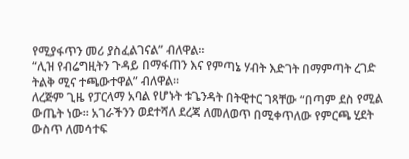የሚያፋጥን መሪ ያስፈልገናል” ብለዋል።
“ሊዝ የብሬግዚትን ጉዳይ በማፋጠን እና የምጣኔ ሃብት እድገት በማምጣት ረገድ ትልቅ ሚና ተጫውተዋል” ብለዋል።
ለረጅም ጊዜ የፓርላማ አባል የሆኑት ቱጌንዳት በትዊተር ገጻቸው “በጣም ደስ የሚል ውጤት ነው። አገራችንን ወደተሻለ ደረጃ ለመለወጥ በሚቀጥለው የምርጫ ሂደት ውስጥ ለመሳተፍ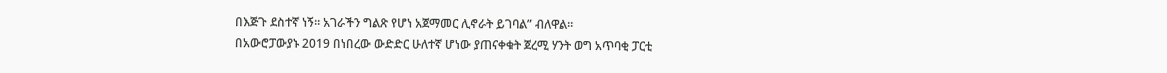በእጅጉ ደስተኛ ነኝ። አገራችን ግልጽ የሆነ አጀማመር ሊኖራት ይገባል” ብለዋል።
በአውሮፓውያኑ 2019 በነበረው ውድድር ሁለተኛ ሆነው ያጠናቀቁት ጀረሚ ሃንት ወግ አጥባቂ ፓርቲ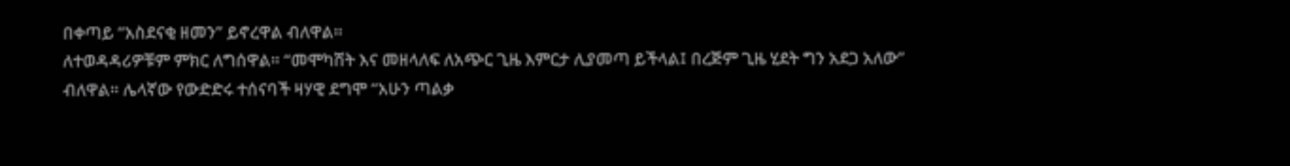በቀጣይ “አስደናቂ ዘመን” ይኖረዋል ብለዋል።
ለተወዳዳሪዎቹም ምክር ለግሰዋል። “መሞካሸት እና መዘላለፍ ለአጭር ጊዜ እምርታ ሊያመጣ ይችላል፤ በረጅም ጊዜ ሂደት ግን አደጋ አለው” ብለዋል። ሌላኛው የውድድሩ ተሰናባች ዛሃዊ ደግሞ “አሁን ጣልቃ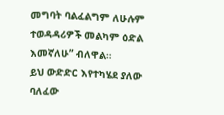መግባት ባልፈልግም ለሁሉም ተወዳዳሪዎች መልካም ዕድል እመኛለሁ” ብለዋል።
ይህ ውድድር እየተካሄደ ያለው ባለፈው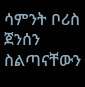ሳምንት ቦሪስ ጀንሰን ስልጣናቸውን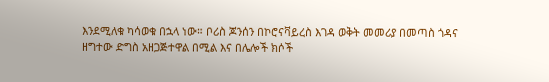እንደሚለቁ ካሳወቁ በኋላ ነው። ቦሪስ ጆንሰን በኮሮናቫይረስ እገዳ ወቅት መመሪያ በመጣስ ጎዳና ዘግተው ድግስ አዘጋጅተዋል በሚል እና በሌሎች ክሶች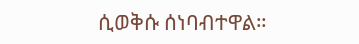ሲወቅሱ ሰነባብተዋል።